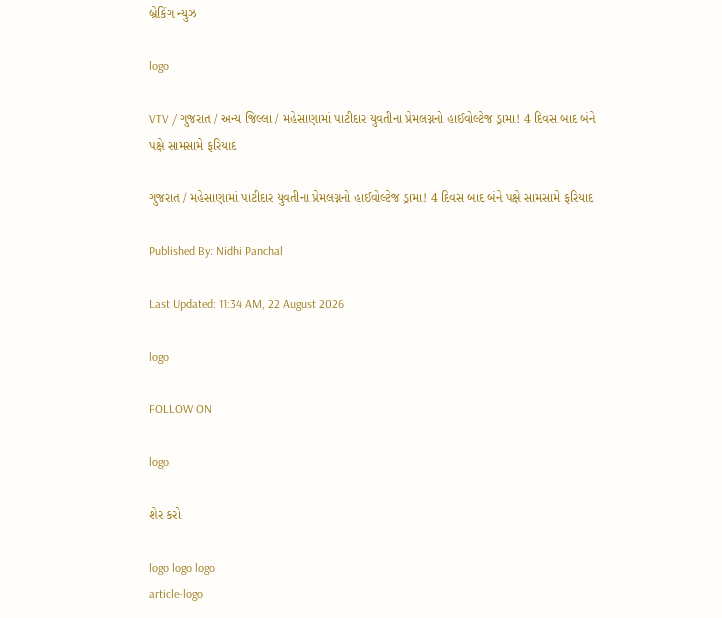બ્રેકિંગ ન્યુઝ

logo

VTV / ગુજરાત / અન્ય જિલ્લા / મહેસાણામાં પાટીદાર યુવતીના પ્રેમલગ્નનો હાઈવોલ્ટેજ ડ્રામા! 4 દિવસ બાદ બંને પક્ષે સામસામે ફરિયાદ

ગુજરાત / મહેસાણામાં પાટીદાર યુવતીના પ્રેમલગ્નનો હાઈવોલ્ટેજ ડ્રામા! 4 દિવસ બાદ બંને પક્ષે સામસામે ફરિયાદ

Published By: Nidhi Panchal

Last Updated: 11:34 AM, 22 August 2026

logo

FOLLOW ON

logo

શેર કરો

logo logo logo
article-logo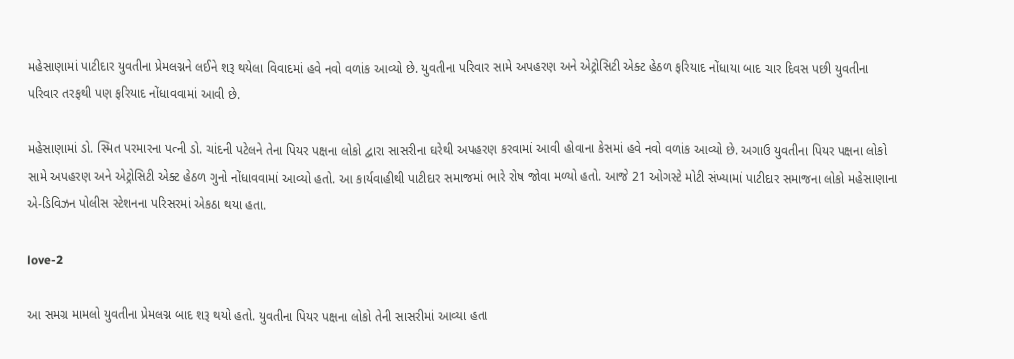મહેસાણામાં પાટીદાર યુવતીના પ્રેમલગ્નને લઈને શરૂ થયેલા વિવાદમાં હવે નવો વળાંક આવ્યો છે. યુવતીના પરિવાર સામે અપહરણ અને એટ્રોસિટી એક્ટ હેઠળ ફરિયાદ નોંધાયા બાદ ચાર દિવસ પછી યુવતીના પરિવાર તરફથી પણ ફરિયાદ નોંધાવવામાં આવી છે.

મહેસાણામાં ડો. સ્મિત પરમારના પત્ની ડો. ચાંદની પટેલને તેના પિયર પક્ષના લોકો દ્વારા સાસરીના ઘરેથી અપહરણ કરવામાં આવી હોવાના કેસમાં હવે નવો વળાંક આવ્યો છે. અગાઉ યુવતીના પિયર પક્ષના લોકો સામે અપહરણ અને એટ્રોસિટી એક્ટ હેઠળ ગુનો નોંધાવવામાં આવ્યો હતો. આ કાર્યવાહીથી પાટીદાર સમાજમાં ભારે રોષ જોવા મળ્યો હતો. આજે 21 ઓગસ્ટે મોટી સંખ્યામાં પાટીદાર સમાજના લોકો મહેસાણાના એ-ડિવિઝન પોલીસ સ્ટેશનના પરિસરમાં એકઠા થયા હતા.

love-2

આ સમગ્ર મામલો યુવતીના પ્રેમલગ્ન બાદ શરૂ થયો હતો. યુવતીના પિયર પક્ષના લોકો તેની સાસરીમાં આવ્યા હતા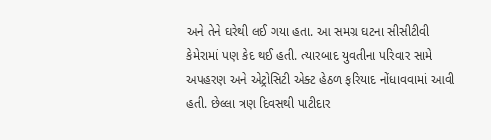અને તેને ઘરેથી લઈ ગયા હતા. આ સમગ્ર ઘટના સીસીટીવી કેમેરામાં પણ કેદ થઈ હતી. ત્યારબાદ યુવતીના પરિવાર સામે અપહરણ અને એટ્રોસિટી એક્ટ હેઠળ ફરિયાદ નોંધાવવામાં આવી હતી. છેલ્લા ત્રણ દિવસથી પાટીદાર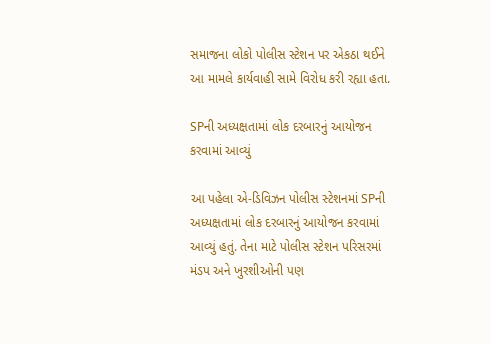સમાજના લોકો પોલીસ સ્ટેશન પર એકઠા થઈને આ મામલે કાર્યવાહી સામે વિરોધ કરી રહ્યા હતા.

SPની અધ્યક્ષતામાં લોક દરબારનું આયોજન કરવામાં આવ્યું

આ પહેલા એ-ડિવિઝન પોલીસ સ્ટેશનમાં SPની અધ્યક્ષતામાં લોક દરબારનું આયોજન કરવામાં આવ્યું હતું. તેના માટે પોલીસ સ્ટેશન પરિસરમાં મંડપ અને ખુરશીઓની પણ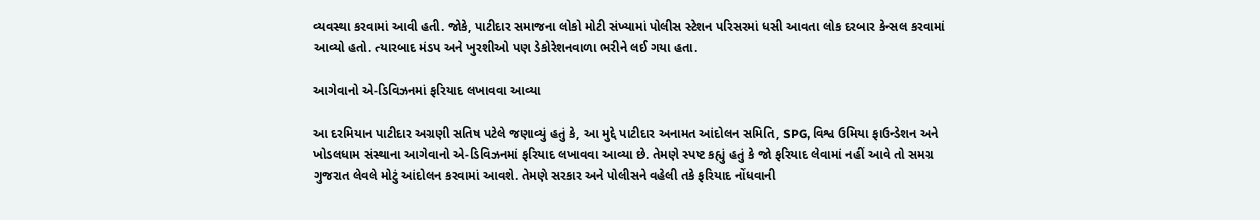વ્યવસ્થા કરવામાં આવી હતી. જોકે, પાટીદાર સમાજના લોકો મોટી સંખ્યામાં પોલીસ સ્ટેશન પરિસરમાં ધસી આવતા લોક દરબાર કેન્સલ કરવામાં આવ્યો હતો. ત્યારબાદ મંડપ અને ખુરશીઓ પણ ડેકોરેશનવાળા ભરીને લઈ ગયા હતા.

આગેવાનો એ-ડિવિઝનમાં ફરિયાદ લખાવવા આવ્યા

આ દરમિયાન પાટીદાર અગ્રણી સતિષ પટેલે જણાવ્યું હતું કે, આ મુદ્દે પાટીદાર અનામત આંદોલન સમિતિ, SPG, વિશ્વ ઉમિયા ફાઉન્ડેશન અને ખોડલધામ સંસ્થાના આગેવાનો એ-ડિવિઝનમાં ફરિયાદ લખાવવા આવ્યા છે. તેમણે સ્પષ્ટ કહ્યું હતું કે જો ફરિયાદ લેવામાં નહીં આવે તો સમગ્ર ગુજરાત લેવલે મોટું આંદોલન કરવામાં આવશે. તેમણે સરકાર અને પોલીસને વહેલી તકે ફરિયાદ નોંધવાની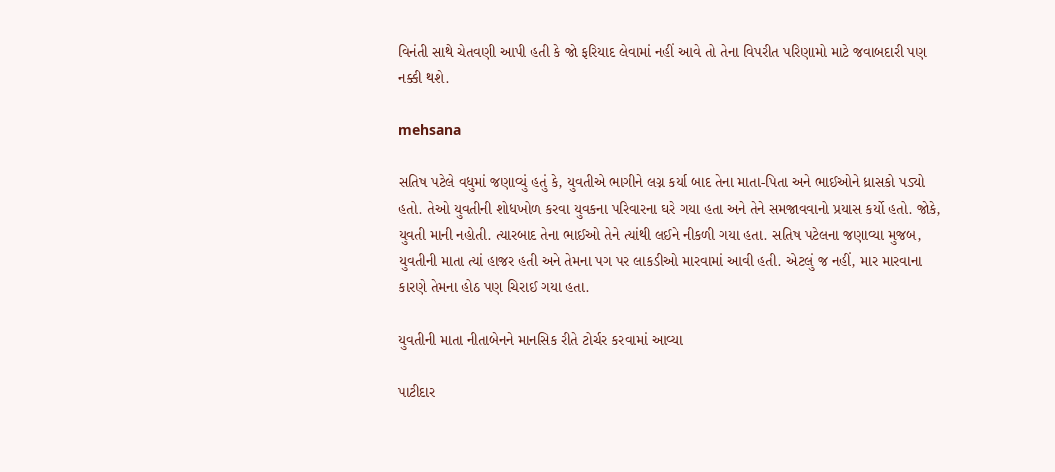વિનંતી સાથે ચેતવણી આપી હતી કે જો ફરિયાદ લેવામાં નહીં આવે તો તેના વિપરીત પરિણામો માટે જવાબદારી પણ નક્કી થશે.

mehsana

સતિષ પટેલે વધુમાં જણાવ્યું હતું કે, યુવતીએ ભાગીને લગ્ન કર્યા બાદ તેના માતા-પિતા અને ભાઈઓને ધ્રાસકો પડ્યો હતો. તેઓ યુવતીની શોધખોળ કરવા યુવકના પરિવારના ઘરે ગયા હતા અને તેને સમજાવવાનો પ્રયાસ કર્યો હતો. જોકે, યુવતી માની નહોતી. ત્યારબાદ તેના ભાઈઓ તેને ત્યાંથી લઈને નીકળી ગયા હતા. સતિષ પટેલના જણાવ્યા મુજબ, યુવતીની માતા ત્યાં હાજર હતી અને તેમના પગ પર લાકડીઓ મારવામાં આવી હતી. એટલું જ નહીં, માર મારવાના કારણે તેમના હોઠ પણ ચિરાઈ ગયા હતા.

યુવતીની માતા નીતાબેનને માનસિક રીતે ટોર્ચર કરવામાં આવ્યા

પાટીદાર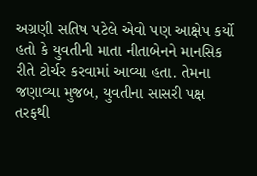અગ્રણી સતિષ પટેલે એવો પણ આક્ષેપ કર્યો હતો કે યુવતીની માતા નીતાબેનને માનસિક રીતે ટોર્ચર કરવામાં આવ્યા હતા. તેમના જણાવ્યા મુજબ, યુવતીના સાસરી પક્ષ તરફથી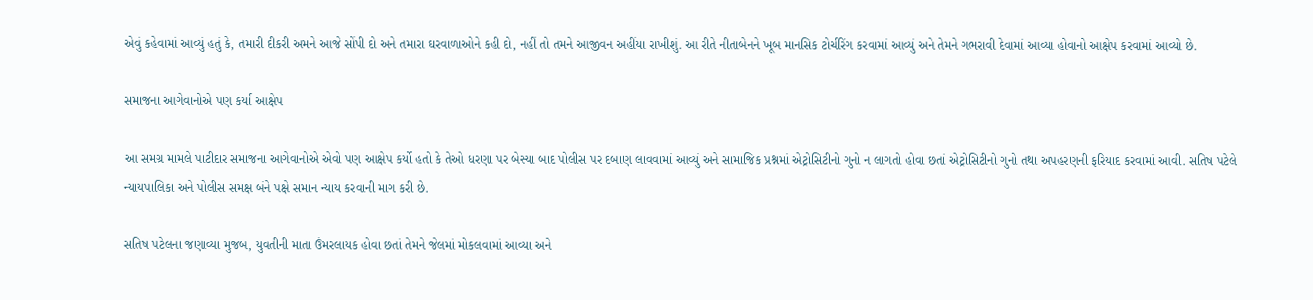એવું કહેવામાં આવ્યું હતું કે, તમારી દીકરી અમને આજે સોંપી દો અને તમારા ઘરવાળાઓને કહી દો, નહીં તો તમને આજીવન અહીંયા રાખીશું. આ રીતે નીતાબેનને ખૂબ માનસિક ટોર્ચરિંગ કરવામાં આવ્યું અને તેમને ગભરાવી દેવામાં આવ્યા હોવાનો આક્ષેપ કરવામાં આવ્યો છે.

સમાજના આગેવાનોએ પણ કર્યા આક્ષેપ

આ સમગ્ર મામલે પાટીદાર સમાજના આગેવાનોએ એવો પણ આક્ષેપ કર્યો હતો કે તેઓ ધરણા પર બેસ્યા બાદ પોલીસ પર દબાણ લાવવામાં આવ્યું અને સામાજિક પ્રશ્નમાં એટ્રોસિટીનો ગુનો ન લાગતો હોવા છતાં એટ્રોસિટીનો ગુનો તથા અપહરણની ફરિયાદ કરવામાં આવી. સતિષ પટેલે ન્યાયપાલિકા અને પોલીસ સમક્ષ બંને પક્ષે સમાન ન્યાય કરવાની માગ કરી છે.

સતિષ પટેલના જણાવ્યા મુજબ, યુવતીની માતા ઉંમરલાયક હોવા છતાં તેમને જેલમાં મોકલવામાં આવ્યા અને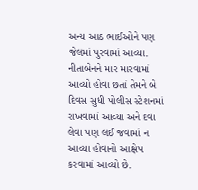અન્ય આઠ ભાઈઓને પણ જેલમાં પુરવામાં આવ્યા. નીતાબેનને માર મારવામાં આવ્યો હોવા છતાં તેમને બે દિવસ સુધી પોલીસ સ્ટેશનમાં રાખવામાં આવ્યા અને દવા લેવા પણ લઈ જવામાં ન આવ્યા હોવાનો આક્ષેપ કરવામાં આવ્યો છે.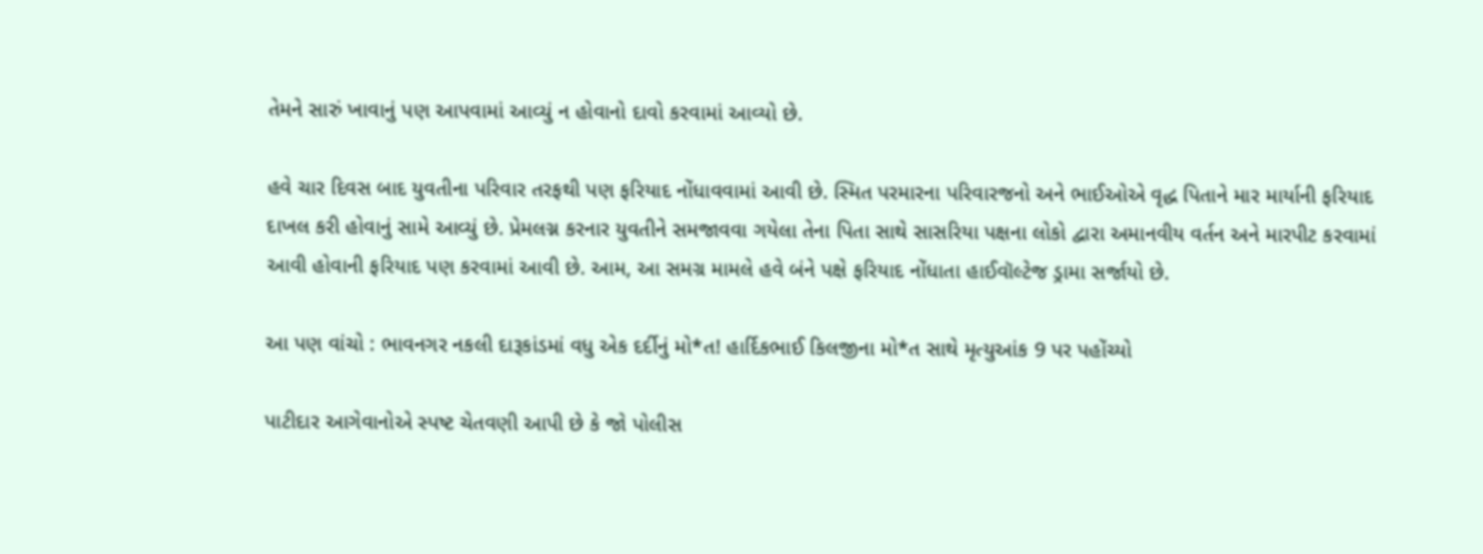તેમને સારું ખાવાનું પણ આપવામાં આવ્યું ન હોવાનો દાવો કરવામાં આવ્યો છે.

હવે ચાર દિવસ બાદ યુવતીના પરિવાર તરફથી પણ ફરિયાદ નોંધાવવામાં આવી છે. સ્મિત પરમારના પરિવારજનો અને ભાઈઓએ વૃદ્ધ પિતાને માર માર્યાની ફરિયાદ દાખલ કરી હોવાનું સામે આવ્યું છે. પ્રેમલગ્ન કરનાર યુવતીને સમજાવવા ગયેલા તેના પિતા સાથે સાસરિયા પક્ષના લોકો દ્વારા અમાનવીય વર્તન અને મારપીટ કરવામાં આવી હોવાની ફરિયાદ પણ કરવામાં આવી છે. આમ, આ સમગ્ર મામલે હવે બંને પક્ષે ફરિયાદ નોંધાતા હાઈવૉલ્ટેજ ડ્રામા સર્જાયો છે.

આ પણ વાંચો : ભાવનગર નકલી દારૂકાંડમાં વધુ એક દર્દીનું મો*ત! હાર્દિકભાઈ કિલજીના મો*ત સાથે મૃત્યુઆંક 9 પર પહોંચ્યો

પાટીદાર આગેવાનોએ સ્પષ્ટ ચેતવણી આપી છે કે જો પોલીસ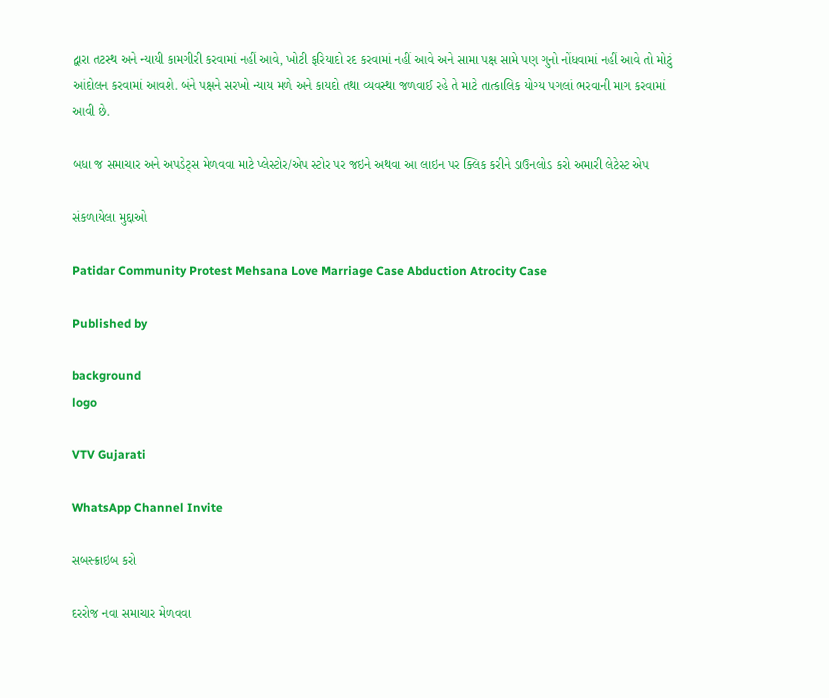દ્વારા તટસ્થ અને ન્યાયી કામગીરી કરવામાં નહીં આવે, ખોટી ફરિયાદો રદ કરવામાં નહીં આવે અને સામા પક્ષ સામે પણ ગુનો નોંધવામાં નહીં આવે તો મોટું આંદોલન કરવામાં આવશે. બંને પક્ષને સરખો ન્યાય મળે અને કાયદો તથા વ્યવસ્થા જળવાઈ રહે તે માટે તાત્કાલિક યોગ્ય પગલાં ભરવાની માગ કરવામાં આવી છે.

બધા જ સમાચાર અને અપડેટ્સ મેળવવા માટે પ્લેસ્ટોર/એપ સ્ટોર પર જઇને અથવા આ લાઇન પર ક્લિક કરીને ડાઉનલોડ કરો અમારી લેટેસ્ટ એપ

સંકળાયેલા મુદ્દાઓ

Patidar Community Protest Mehsana Love Marriage Case Abduction Atrocity Case

Published by

background
logo

VTV Gujarati

WhatsApp Channel Invite

સબસ્ક્રાઇબ કરો

દરરોજ નવા સમાચાર મેળવવા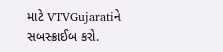માટે VTVGujaratiને સબસ્ક્રાઈબ કરો.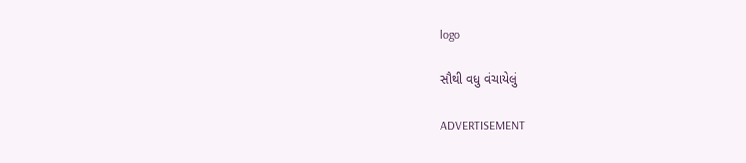logo

સૌથી વધુ વંચાયેલું

ADVERTISEMENT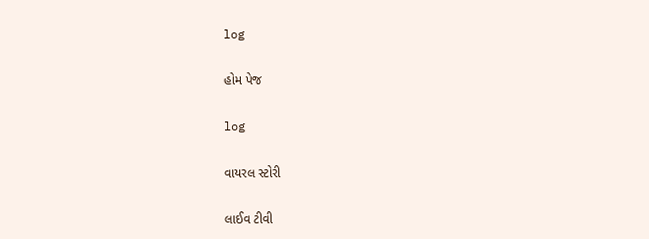log

હોમ પેજ

log

વાયરલ સ્ટોરી

લાઈવ ટીવી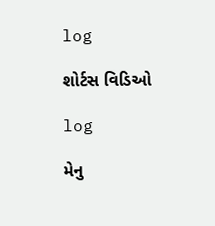log

શોર્ટસ વિડિઓ

log

મેનુ